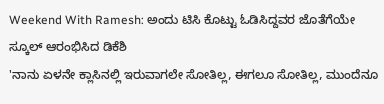Weekend With Ramesh: ಅಂದು ಟಿಸಿ ಕೊಟ್ಟು ಓಡಿಸಿದ್ದವರ ಜೊತೆಗೆಯೇ ಸ್ಕೂಲ್ ಆರಂಭಿಸಿದ ಡಿಕೆಶಿ
'ನಾನು ಏಳನೇ ಕ್ಲಾಸಿನಲ್ಲಿ ಇರುವಾಗಲೇ ಸೋತಿಲ್ಲ, ಈಗಲೂ ಸೋತಿಲ್ಲ, ಮುಂದೆನೂ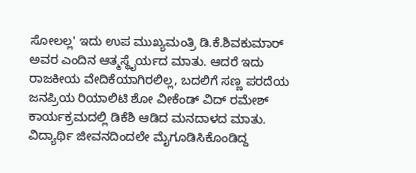ಸೋಲಲ್ಲ' ಇದು ಉಪ ಮುಖ್ಯಮಂತ್ರಿ ಡಿ.ಕೆ.ಶಿವಕುಮಾರ್ ಅವರ ಎಂದಿನ ಆತ್ಮಸ್ಥೈರ್ಯದ ಮಾತು. ಆದರೆ ಇದು ರಾಜಕೀಯ ವೇದಿಕೆಯಾಗಿರಲಿಲ್ಲ, ಬದಲಿಗೆ ಸಣ್ಣ ಪರದೆಯ ಜನಪ್ರಿಯ ರಿಯಾಲಿಟಿ ಶೋ ವೀಕೆಂಡ್ ವಿದ್ ರಮೇಶ್ ಕಾರ್ಯಕ್ರಮದಲ್ಲಿ ಡಿಕೆಶಿ ಆಡಿದ ಮನದಾಳದ ಮಾತು.
ವಿದ್ಯಾರ್ಥಿ ಜೀವನದಿಂದಲೇ ಮೈಗೂಡಿಸಿಕೊಂಡಿದ್ದ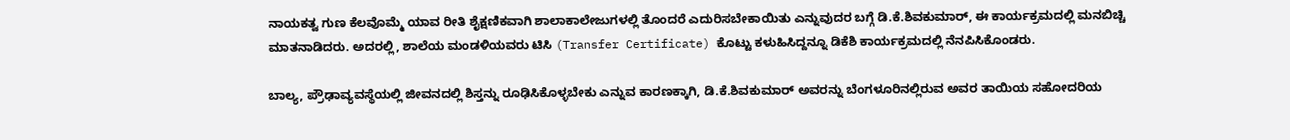ನಾಯಕತ್ವ ಗುಣ ಕೆಲವೊಮ್ಮೆ ಯಾವ ರೀತಿ ಶೈಕ್ಷಣಿಕವಾಗಿ ಶಾಲಾಕಾಲೇಜುಗಳಲ್ಲಿ ತೊಂದರೆ ಎದುರಿಸಬೇಕಾಯಿತು ಎನ್ನುವುದರ ಬಗ್ಗೆ ಡಿ.ಕೆ.ಶಿವಕುಮಾರ್, ಈ ಕಾರ್ಯಕ್ರಮದಲ್ಲಿ ಮನಬಿಚ್ಚಿ ಮಾತನಾಡಿದರು. ಅದರಲ್ಲಿ, ಶಾಲೆಯ ಮಂಡಳಿಯವರು ಟಿಸಿ (Transfer Certificate) ಕೊಟ್ಟು ಕಳುಹಿಸಿದ್ದನ್ನೂ ಡಿಕೆಶಿ ಕಾರ್ಯಕ್ರಮದಲ್ಲಿ ನೆನಪಿಸಿಕೊಂಡರು.

ಬಾಲ್ಯ, ಪ್ರೌಢಾವ್ಯವಸ್ಥೆಯಲ್ಲಿ ಜೀವನದಲ್ಲಿ ಶಿಸ್ತನ್ನು ರೂಢಿಸಿಕೊಳ್ಳಬೇಕು ಎನ್ನುವ ಕಾರಣಕ್ಕಾಗಿ, ಡಿ.ಕೆ.ಶಿವಕುಮಾರ್ ಅವರನ್ನು ಬೆಂಗಳೂರಿನಲ್ಲಿರುವ ಅವರ ತಾಯಿಯ ಸಹೋದರಿಯ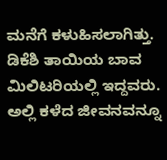ಮನೆಗೆ ಕಳುಹಿಸಲಾಗಿತ್ತು. ಡಿಕೆಶಿ ತಾಯಿಯ ಬಾವ ಮಿಲಿಟರಿಯಲ್ಲಿ ಇದ್ದವರು. ಅಲ್ಲಿ ಕಳೆದ ಜೀವನವನ್ನೂ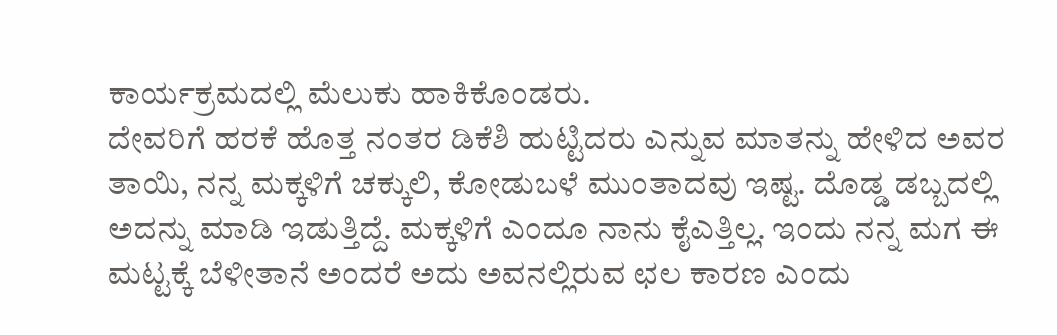ಕಾರ್ಯಕ್ರಮದಲ್ಲಿ ಮೆಲುಕು ಹಾಕಿಕೊಂಡರು.
ದೇವರಿಗೆ ಹರಕೆ ಹೊತ್ತ ನಂತರ ಡಿಕೆಶಿ ಹುಟ್ಟಿದರು ಎನ್ನುವ ಮಾತನ್ನು ಹೇಳಿದ ಅವರ ತಾಯಿ, ನನ್ನ ಮಕ್ಕಳಿಗೆ ಚಕ್ಕುಲಿ, ಕೋಡುಬಳೆ ಮುಂತಾದವು ಇಷ್ಟ. ದೊಡ್ಡ ಡಬ್ಬದಲ್ಲಿ ಅದನ್ನು ಮಾಡಿ ಇಡುತ್ತಿದ್ದೆ. ಮಕ್ಕಳಿಗೆ ಎಂದೂ ನಾನು ಕೈಎತ್ತಿಲ್ಲ. ಇಂದು ನನ್ನ ಮಗ ಈ ಮಟ್ಟಕ್ಕೆ ಬೆಳೀತಾನೆ ಅಂದರೆ ಅದು ಅವನಲ್ಲಿರುವ ಛಲ ಕಾರಣ ಎಂದು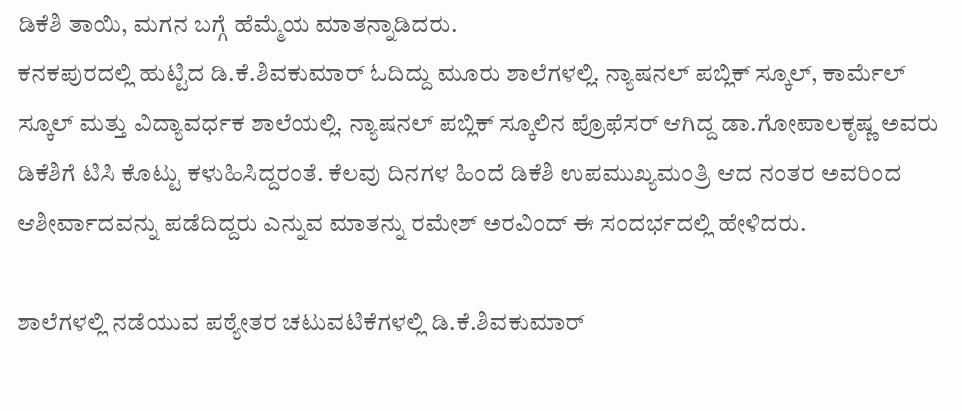ಡಿಕೆಶಿ ತಾಯಿ, ಮಗನ ಬಗ್ಗೆ ಹೆಮ್ಮೆಯ ಮಾತನ್ನಾಡಿದರು.
ಕನಕಪುರದಲ್ಲಿ ಹುಟ್ಟಿದ ಡಿ.ಕೆ.ಶಿವಕುಮಾರ್ ಓದಿದ್ದು ಮೂರು ಶಾಲೆಗಳಲ್ಲಿ. ನ್ಯಾಷನಲ್ ಪಬ್ಲಿಕ್ ಸ್ಕೂಲ್, ಕಾರ್ಮೆಲ್ ಸ್ಕೂಲ್ ಮತ್ತು ವಿದ್ಯಾವರ್ಧಕ ಶಾಲೆಯಲ್ಲಿ. ನ್ಯಾಷನಲ್ ಪಬ್ಲಿಕ್ ಸ್ಕೂಲಿನ ಪ್ರೊಫೆಸರ್ ಆಗಿದ್ದ ಡಾ.ಗೋಪಾಲಕೃಷ್ಣ ಅವರು ಡಿಕೆಶಿಗೆ ಟಿಸಿ ಕೊಟ್ಟು ಕಳುಹಿಸಿದ್ದರಂತೆ. ಕೆಲವು ದಿನಗಳ ಹಿಂದೆ ಡಿಕೆಶಿ ಉಪಮುಖ್ಯಮಂತ್ರಿ ಆದ ನಂತರ ಅವರಿಂದ ಆಶೀರ್ವಾದವನ್ನು ಪಡೆದಿದ್ದರು ಎನ್ನುವ ಮಾತನ್ನು ರಮೇಶ್ ಅರವಿಂದ್ ಈ ಸಂದರ್ಭದಲ್ಲಿ ಹೇಳಿದರು.

ಶಾಲೆಗಳಲ್ಲಿ ನಡೆಯುವ ಪಠ್ಯೇತರ ಚಟುವಟಿಕೆಗಳಲ್ಲಿ ಡಿ.ಕೆ.ಶಿವಕುಮಾರ್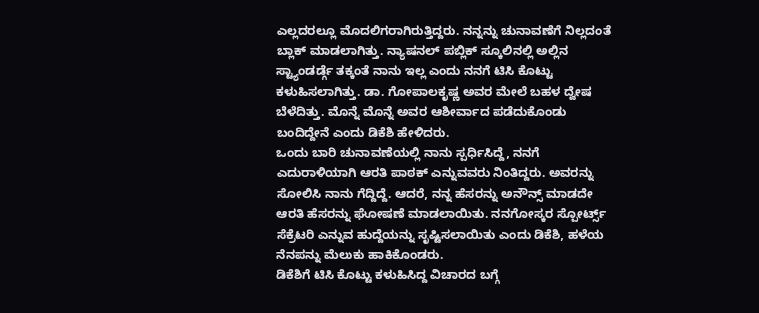ಎಲ್ಲದರಲ್ಲೂ ಮೊದಲಿಗರಾಗಿರುತ್ತಿದ್ದರು. ನನ್ನನ್ನು ಚುನಾವಣೆಗೆ ನಿಲ್ಲದಂತೆ ಬ್ಲಾಕ್ ಮಾಡಲಾಗಿತ್ತು. ನ್ಯಾಷನಲ್ ಪಬ್ಲಿಕ್ ಸ್ಕೂಲಿನಲ್ಲಿ ಅಲ್ಲಿನ ಸ್ಟ್ಯಾಂಡರ್ಡ್ಗೆ ತಕ್ಕಂತೆ ನಾನು ಇಲ್ಲ ಎಂದು ನನಗೆ ಟಿಸಿ ಕೊಟ್ಟು ಕಳುಹಿಸಲಾಗಿತ್ತು. ಡಾ. ಗೋಪಾಲಕೃಷ್ಣ ಅವರ ಮೇಲೆ ಬಹಳ ದ್ವೇಷ ಬೆಳೆದಿತ್ತು. ಮೊನ್ನೆ ಮೊನ್ನೆ ಅವರ ಆಶೀರ್ವಾದ ಪಡೆದುಕೊಂಡು ಬಂದಿದ್ದೇನೆ ಎಂದು ಡಿಕೆಶಿ ಹೇಳಿದರು.
ಒಂದು ಬಾರಿ ಚುನಾವಣೆಯಲ್ಲಿ ನಾನು ಸ್ಪರ್ಧಿಸಿದ್ದೆ, ನನಗೆ ಎದುರಾಳಿಯಾಗಿ ಆರತಿ ಪಾಠಕ್ ಎನ್ನುವವರು ನಿಂತಿದ್ದರು. ಅವರನ್ನು ಸೋಲಿಸಿ ನಾನು ಗೆದ್ದಿದ್ದೆ. ಆದರೆ, ನನ್ನ ಹೆಸರನ್ನು ಅನೌನ್ಸ್ ಮಾಡದೇ ಆರತಿ ಹೆಸರನ್ನು ಘೋಷಣೆ ಮಾಡಲಾಯಿತು. ನನಗೋಸ್ಕರ ಸ್ಪೋರ್ಟ್ಸ್ ಸೆಕ್ರೆಟರಿ ಎನ್ನುವ ಹುದ್ದೆಯನ್ನು ಸೃಷ್ಟಿಸಲಾಯಿತು ಎಂದು ಡಿಕೆಶಿ, ಹಳೆಯ ನೆನಪನ್ನು ಮೆಲುಕು ಹಾಕಿಕೊಂಡರು.
ಡಿಕೆಶಿಗೆ ಟಿಸಿ ಕೊಟ್ಟು ಕಳುಹಿಸಿದ್ದ ವಿಚಾರದ ಬಗ್ಗೆ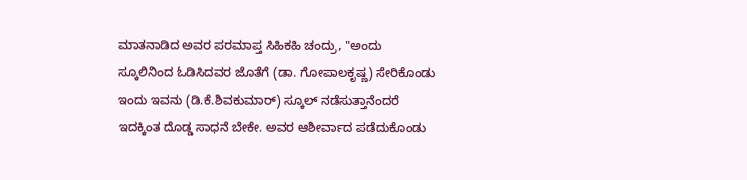ಮಾತನಾಡಿದ ಅವರ ಪರಮಾಪ್ತ ಸಿಹಿಕಹಿ ಚಂದ್ರು, "ಅಂದು ಸ್ಕೂಲಿನಿಂದ ಓಡಿಸಿದವರ ಜೊತೆಗೆ (ಡಾ. ಗೋಪಾಲಕೃಷ್ಣ) ಸೇರಿಕೊಂಡು ಇಂದು ಇವನು (ಡಿ.ಕೆ.ಶಿವಕುಮಾರ್) ಸ್ಕೂಲ್ ನಡೆಸುತ್ತಾನೆಂದರೆ ಇದಕ್ಕಿಂತ ದೊಡ್ಡ ಸಾಧನೆ ಬೇಕೇ. ಅವರ ಆಶೀರ್ವಾದ ಪಡೆದುಕೊಂಡು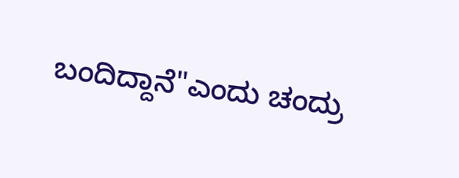ಬಂದಿದ್ದಾನೆ"ಎಂದು ಚಂದ್ರು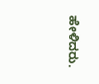ಹೇಳಿದರು.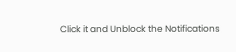Click it and Unblock the Notifications